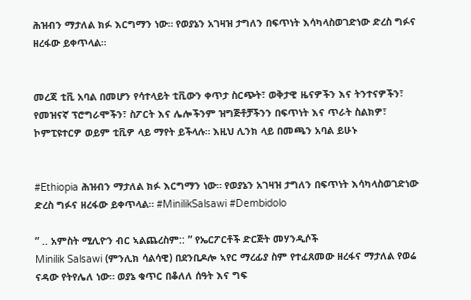ሕዝብን ማታለል ክፉ እርግማን ነው። የወያኔን አገዛዝ ታግለን በፍጥነት እሳካላስወገድነው ድረስ ግፉና ዘረፋው ይቀጥላል።


መረጃ ቲቪ አባል በመሆን የሳተላይት ቲቪውን ቀጥታ ስርጭት፣ ወቅታዊ ዜናዎችን እና ትንተናዎችን፣ የመዝናኛ ፕሮግራሞችን፣ ስፖርት እና ሌሎችንም ዝግጅቶቻችንን በፍጥነት እና ጥራት ስልክዎ፣ ኮምፒዩተርዎ ወይም ቲቪዎ ላይ ማየት ይችላሉ። እዚህ ሊንክ ላይ በመጫን አባል ይሁኑ


#Ethiopia ሕዝብን ማታለል ክፉ እርግማን ነው። የወያኔን አገዛዝ ታግለን በፍጥነት እሳካላስወገድነው ድረስ ግፉና ዘረፋው ይቀጥላል። #MinilikSalsawi #Dembidolo

” .. አምስት ሚሊዮን ብር ኣልጨረስም:: ” የኤርፖርቶች ድርጅት መሃንዲሶች
Minilik Salsawi (ምንሊክ ሳልሳዊ) በደንቢዶሎ ኣየር ማረፊያ ስም የተፈጸመው ዘረፋና ማታለል የወሬ ናዳው የትየሌለ ነው። ወያኔ ቁጥር በቆለለ ሰዓት እና ግፍ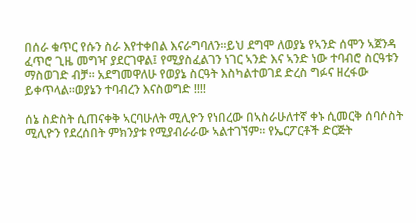በሰራ ቁጥር የሱን ስራ እየተቀበል እናራግባለን።ይህ ደግሞ ለወያኔ የኣንድ ሰሞን ኣጀንዳ ፈጥሮ ጊዜ መግዣ ያደርገዋል፤ የሚያስፈልገን ነገር ኣንድ እና ኣንድ ነው ተባብሮ ስርዓቱን ማስወገድ ብቻ። አደግመዋለሁ የወያኔ ስርዓት እስካልተወገደ ድረስ ግፉና ዘረፋው ይቀጥላል።ወያኔን ተባብረን እናስወግድ !!!!

ሰኔ ስድስት ሲጠናቀቅ ኣርባሁለት ሚሊዮን የነበረው በኣስራሁለተኛ ቀኑ ሲመርቅ ሰባሶስት ሚሊዮን የደረሰበት ምክንያቱ የሚያብራራው ኣልተገኘም። የኤርፖርቶች ድርጅት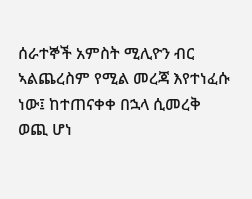ሰራተኞች አምስት ሚሊዮን ብር ኣልጨረስም የሚል መረጃ እየተነፈሱ ነው፤ ከተጠናቀቀ በኋላ ሲመረቅ ወጪ ሆነ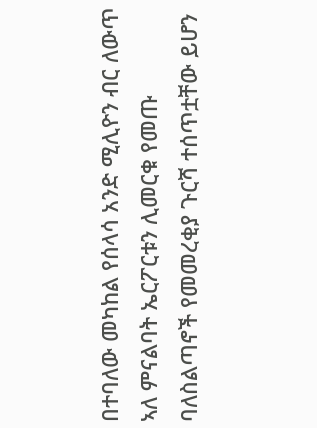በተባለው መካከል የሰላሳ አንድ ሚሊዮን ብር ለውጥ ኣለ ምናልባት ኤርፖርቱን ሊመርቁ የመጡ ባለስልጣኖች የመመረቂያ ጉርሻ ተሰጥቷቸው ይሆን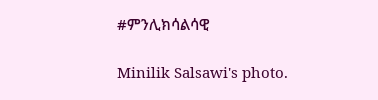#ምንሊክሳልሳዊ

Minilik Salsawi's photo.